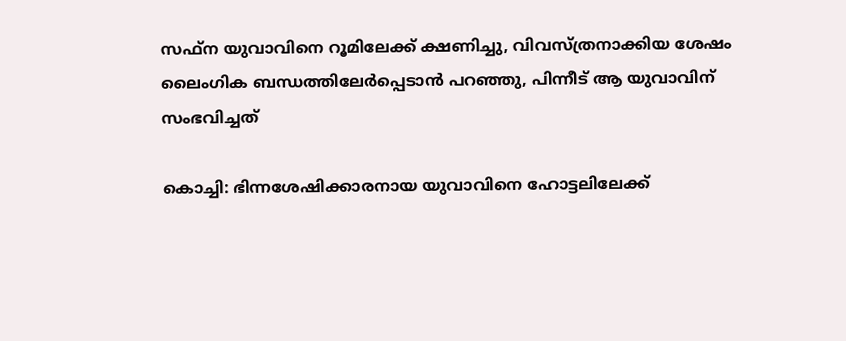സഫ്ന യുവാവിനെ റൂമിലേക്ക് ക്ഷണിച്ചു, വിവസ്ത്രനാക്കിയ ശേഷം ലൈംഗിക ബന്ധത്തിലേർപ്പെടാൻ പറഞ്ഞു, പിന്നീട് ആ യുവാവിന്  സംഭവിച്ചത്

കൊച്ചി: ഭിന്നശേഷിക്കാരനായ യുവാവിനെ ഹോട്ടലിലേക്ക്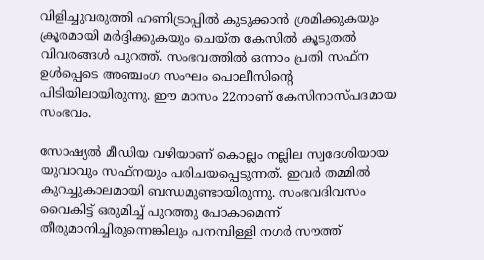വിളിച്ചുവരുത്തി ഹണിട്രാപ്പിൽ കുടുക്കാൻ ശ്രമിക്കുകയും ക്രൂരമായി മർദ്ദിക്കുകയും ചെയ്ത കേസിൽ കൂടുതൽ വിവരങ്ങൾ പുറത്ത്. സംഭവത്തിൽ ഒന്നാം പ്രതി സഫ്ന ഉൾപ്പെടെ അഞ്ചംഗ സംഘം പൊലീസിന്റെ പിടിയിലായിരുന്നു. ഈ മാസം 22നാണ് കേസിനാസ്പദമായ സംഭവം.

സോഷ്യൽ മീഡിയ വഴിയാണ് കൊല്ലം നല്ലില സ്വദേശിയായ യുവാവും സഫ്നയും പരിചയപ്പെടുന്നത്. ഇവർ തമ്മിൽ കുറച്ചുകാലമായി ബന്ധമുണ്ടായിരുന്നു. സംഭവദിവസം വൈകിട്ട് ഒരുമിച്ച് പുറത്തു പോകാമെന്ന് തീരുമാനിച്ചിരുന്നെങ്കിലും പനമ്പിള്ളി നഗർ സൗത്ത്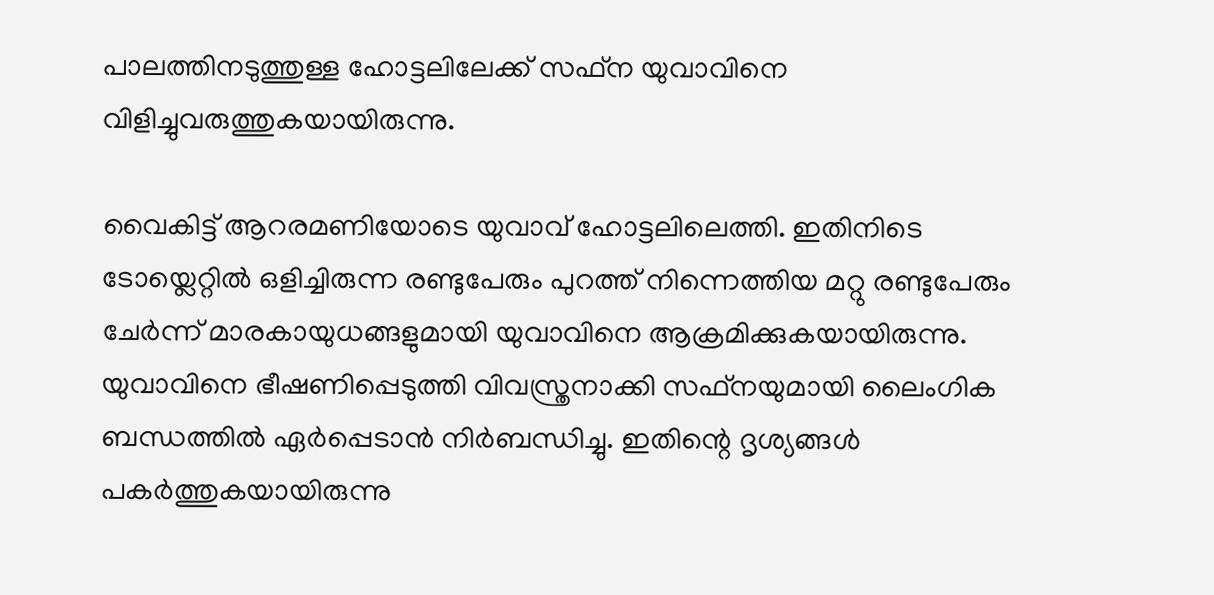പാലത്തിനടുത്തുള്ള ഹോട്ടലിലേക്ക് സഫ്ന യുവാവിനെ വിളിച്ചുവരുത്തുകയായിരുന്നു.

വൈകിട്ട് ആറരമണിയോടെ യുവാവ് ഹോട്ടലിലെത്തി. ഇതിനിടെ ടോയ്ലെറ്റിൽ ഒളിച്ചിരുന്ന രണ്ടുപേരും പുറത്ത് നിന്നെത്തിയ മറ്റു രണ്ടുപേരും ചേർന്ന് മാരകായുധങ്ങളുമായി യുവാവിനെ ആക്രമിക്കുകയായിരുന്നു. യുവാവിനെ ഭീഷണിപ്പെടുത്തി വിവസ്ത്രനാക്കി സഫ്നയുമായി ലൈംഗിക ബന്ധത്തിൽ ഏർപ്പെടാൻ നിർബന്ധിച്ചു. ഇതിന്റെ ദൃശ്യങ്ങൾ പകർത്തുകയായിരുന്നു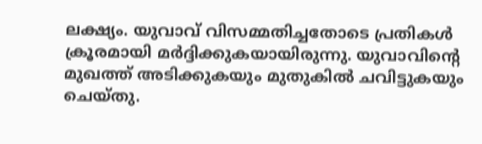ലക്ഷ്യം. യുവാവ് വിസമ്മതിച്ചതോടെ പ്രതികൾ ക്രൂരമായി മർദ്ദിക്കുകയായിരുന്നു. യുവാവിന്റെ മുഖത്ത് അടിക്കുകയും മുതുകിൽ ചവിട്ടുകയും ചെയ്തു.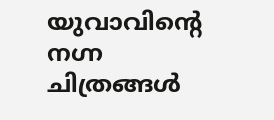യുവാവിന്റെ നഗ്ന ചിത്രങ്ങൾ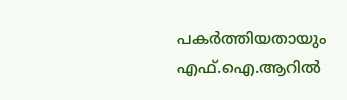പകർത്തിയതായും എഫ്.ഐ.ആറിൽ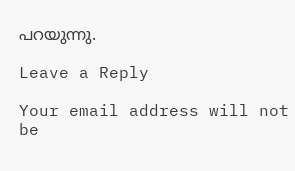പറയുന്നു.

Leave a Reply

Your email address will not be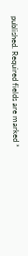published. Required fields are marked *